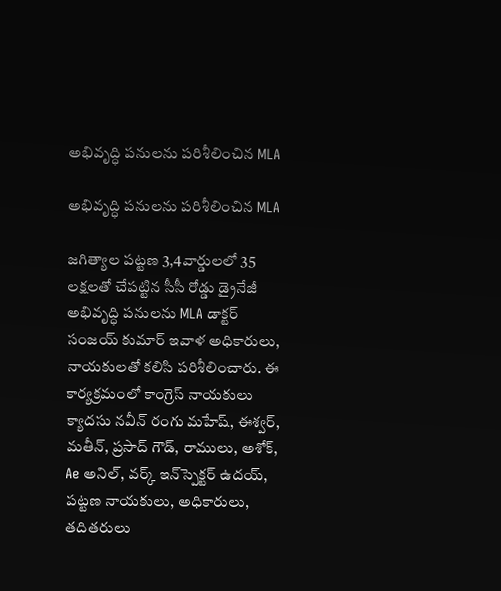అభివృద్ధి పనులను పరిశీలించిన MLA

అభివృద్ధి పనులను పరిశీలించిన MLA

జగిత్యాల పట్టణ 3,4వార్డులలో 35 లక్షలతో చేపట్టిన సీసీ రోడ్డు డ్రైనేజీ అభివృద్ధి పనులను MLA డాక్టర్ సంజయ్ కుమార్ ఇవాళ అధికారులు, నాయకులతో కలిసి పరిశీలించారు. ఈ కార్యక్రమంలో కాంగ్రెస్ నాయకులు క్యాదసు నవీన్ రంగు మహేష్, ఈశ్వర్, మతీన్, ప్రసాద్ గౌడ్, రాములు, అశోక్, Ae అనిల్, వర్క్ ఇన్‌స్పెక్టర్ ఉదయ్, పట్టణ నాయకులు, అధికారులు, తదితరులు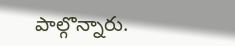పాల్గొన్నారు.